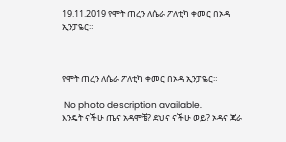19.11.2019 የሞት ጠረን ለሴራ ፖለቲካ ቀመር በኦዳ ኢንፓዬር።



የሞት ጠረን ለሴራ ፖለቲካ ቀመር በኦዳ ኢንፓዬር።

 No photo description available.
እንዴት ናችሁ ጤና አዳሞቼ? ደህና ናችሁ ወይ? ኦዳና ጃራ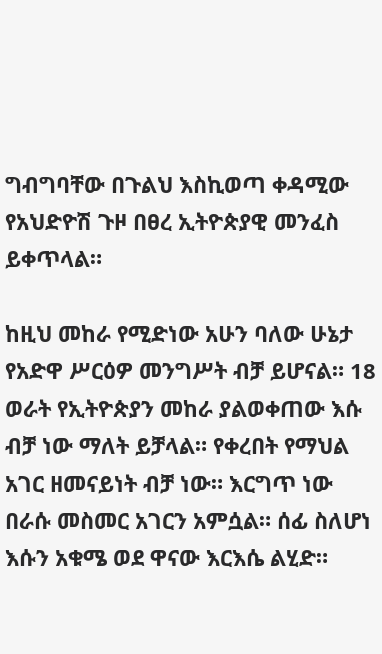ግብግባቸው በጉልህ እስኪወጣ ቀዳሚው የአህድዮሽ ጉዞ በፀረ ኢትዮጵያዊ መንፈስ ይቀጥላል።

ከዚህ መከራ የሚድነው አሁን ባለው ሁኔታ የአድዋ ሥርዕዎ መንግሥት ብቻ ይሆናል። 18 ወራት የኢትዮጵያን መከራ ያልወቀጠው እሱ ብቻ ነው ማለት ይቻላል። የቀረበት የማህል አገር ዘመናይነት ብቻ ነው። እርግጥ ነው በራሱ መስመር አገርን አምሷል። ሰፊ ስለሆነ እሱን አቁሜ ወደ ዋናው እርእሴ ልሂድ።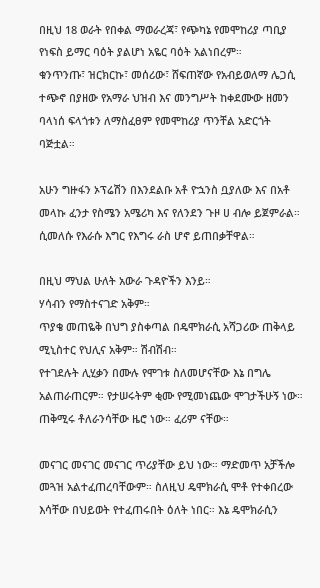በዚህ 18 ወራት የበቀል ማወራረጃ፣ የጭካኔ የመሞከሪያ ጣቢያ የነፍስ ይማር ባዕት ያልሆነ አዬር ባዕት አልነበረም።
ቁንጥንጡ፣ ዝርክርኩ፣ መሰሪው፣ ሸፍጠኛው የአብይወለማ ሌጋሲ ተጭኖ በያዘው የአማራ ህዝብ እና መንግሥት ከቀደሙው ዘመን ባላነሰ ፍላጎቱን ለማስፈፀም የመሞከሪያ ጥንቸል አድርጎት ባጅቷል።

አሁን ግዙፋን ኦፕሬሽን በእንደልቡ አቶ ዮኋንስ ቧያለው እና በአቶ መላኩ ፈንታ የስሜን አሜሪካ እና የለንደን ጉዞ ሀ ብሎ ይጀምራል። ሲመለሱ የእራሱ እግር የእግሩ ራስ ሆኖ ይጠበቃቸዋል።

በዚህ ማህል ሁለት አውራ ጉዳዮችን እንይ።
ሃሳብን የማስተናገድ አቅም።
ጥያቄ መጠዬቅ በህግ ያስቀጣል በዴሞክራሲ አሻጋሪው ጠቅላይ ሚኒስተር የህሊና አቅም። ሽብሽብ።
የተገደሉት ሊሂቃን በሙሉ የሞገቱ ስለመሆናቸው እኔ በግሌ አልጠራጠርም። የታሠሩትም ቂሙ የሚመነጨው ሞገታችሁኝ ነው። ጠቅሚሩ ቶለራንሳቸው ዜሮ ነው። ፈሪም ናቸው።

መናገር መናገር መናገር ጥሪያቸው ይህ ነው። ማድመጥ አቻችሎ መጓዝ አልተፈጠረባቸውም። ስለዚህ ዴሞክራሲ ሞቶ የተቀበረው እሳቸው በህይወት የተፈጠሩበት ዕለት ነበር። እኔ ዴሞክራሲን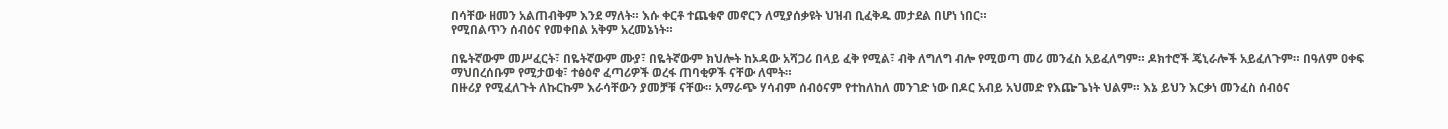በሳቸው ዘመን አልጠብቅም እንደ ማለት። እሱ ቀርቶ ተጨቁኖ መኖርን ለሚያሰቃዩት ህዝብ ቢፈቅዱ መታደል በሆነ ነበር።
የሚበልጥን ሰብዕና የመቀበል አቅም አረመኔነት።

በዬትኛውም መሥፈርት፣ በዬትኛውም ሙያ፣ በዬትኛውም ክህሎት ከኦዳው አሻጋሪ በላይ ፈቅ የሚል፣ ብቅ ለግለግ ብሎ የሚወጣ መሪ መንፈስ አይፈለግም። ዶክተሮች ጄኒራሎች አይፈለጉም። በዓለም ዐቀፍ ማህበረሰቡም የሚታወቁ፣ ተፅዕኖ ፈጣሪዎች ወረፋ ጠባቂዎች ናቸው ለሞት።
በዙሪያ የሚፈለጉት ለኩርኩም እራሳቸውን ያመቻቹ ናቸው። አማራጭ ሃሳብም ሰብዕናም የተከለከለ መንገድ ነው በዶር አብይ አህመድ የእጬጌነት ህልም። እኔ ይህን እርቃነ መንፈስ ሰብዕና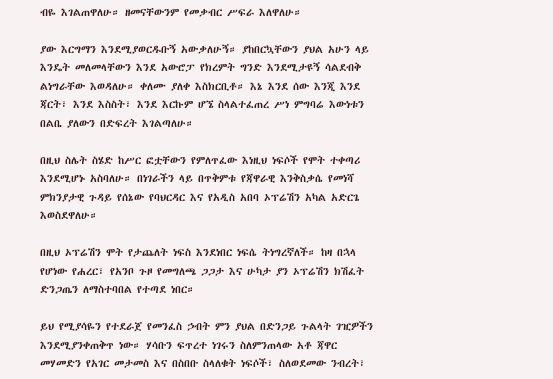ብዬ እገልጠዋለሁ። ዘመናቸውንም የመቃብር ሥፍራ እለዋለሁ።

ያው እርግማን እንደሚያወርዱቡኝ አውቃለሁኝ። ያከበርኳቸውን ያህል አሁን ላይ እንዴት መለመላቸውን እንደ አውሮፓ የክረምት ግንድ እንደሚታዩኝ ሳልደብቅ ልነግራቸው እወዳለሁ። ቀለሙ ያለቀ እስክርቢቶ። እኔ እንደ ሰው እንጂ እንደ ጃርት፣ እንደ እስስት፣ እንደ እርኩም ሆኜ ስላልተፈጠረ ሥነ ምግባሬ እውነቱን በልቤ ያለውን በድፍረት እገልጣለሁ።

በዚህ ስሌት ስሄድ ከሥር ፎቷቸውን የምለጥፈው እነዚህ ነፍሶች የሞት ተቀጣሪ እንደሚሆኑ አስባለሁ። በነገራችን ላይ በጥቅምቱ የጃዋራዊ እንቅስቃሴ የመነሻ ምክንያታዊ ጉዳይ የሰኔው የባህርዳር እና የአዲስ አበባ ኦፕሬሽን አካል አድርጌ እወስደዋለሁ።

በዚህ ኦፕሬሽን ሞት የታጨለት ነፍስ እንደነበር ነፍሴ ትነግረኛለች። ከዛ በኋላ የሆነው የሐረር፣ የአንቦ ጉዞ የመግለጫ ጋጋታ እና ሁካታ ያን ኦፕሬሽን ክሽፈት ድንጋጤን ለማስተባበል የተጣደ ነበር።

ይህ የሚያሳዬን የተደራጀ የመንፈስ ኃብት ምን ያህል በድንጋይ ጉልላት ገዢዎችን እንደሚያንቀጠቅጥ ነው። ሃሳቡን ፍጥረተ ነገሩን ስለምንጠላው አቶ ጃዋር መሃመድን የአገር መታመስ እና በስበቡ ስላለቁት ነፍሶች፣ ስለወደመው ንብረት፣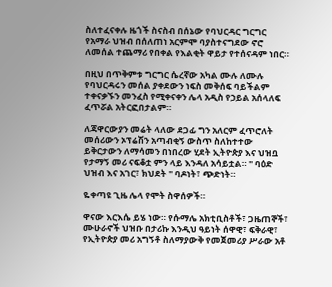ስለተፈናቀሉ ዜጎች ስናስብ በሰኔው የባህርዳር ግርግር የአማራ ህዝብ በሰለጠነ አርምሞ ባያስተናግደው ኖሮ ለመሰል ተጨማሪ የበቀል የእልቂት ዋይታ የተሰናዳም ነበር።

በዚህ በጥቅምቱ ግርግር ሴረኛው አካል ሙሉ ለሙሉ የባህርዳሩን መሰል ያቀደውን ነፍስ መቅሰፍ ባይችልም ተቀናቃኙን መንፈስ የሚቀናቀን ሌላ አዲስ የኃይል አሰላለፍ ፈጥሯል አትርፎበታልም።

ለጃዋርውያን መሬት ላለው ደጋፊ ግን አለርም ፈጥሮለት መሰሪውን ኦፕሬሽን አጣብቂኝ ውስጥ ስለከተተው ይቅርታውን ለማሳመን በነበረው ሂደት ኢትዮጵያ እና ህዝቧ የታማኝ መሪ ናፍቆቷ ምን ላይ እንዳለ አሳይቷል። " ባዕድ ህዝብ እና አገር፣ ክህደት " ባዶነት፣ ጭድነት።

ዬቀጣዩ ጊዜ ሌላ የሞት ስዋሰዎች።

ዋናው እርእሴ ይሄ ነው። የሱማሌ አክቲቢስቶች፣ ጋዜጠኞች፣ ሙሁራኖች ህዝቡ በታሪኩ እንዲህ ዓይነት ሰዋዊ፣ ፍቅራዊ፣ የኢትዮጵያ መሪ አግኝቶ ስለማያውቅ የመጀመሪያ ሥራው አቶ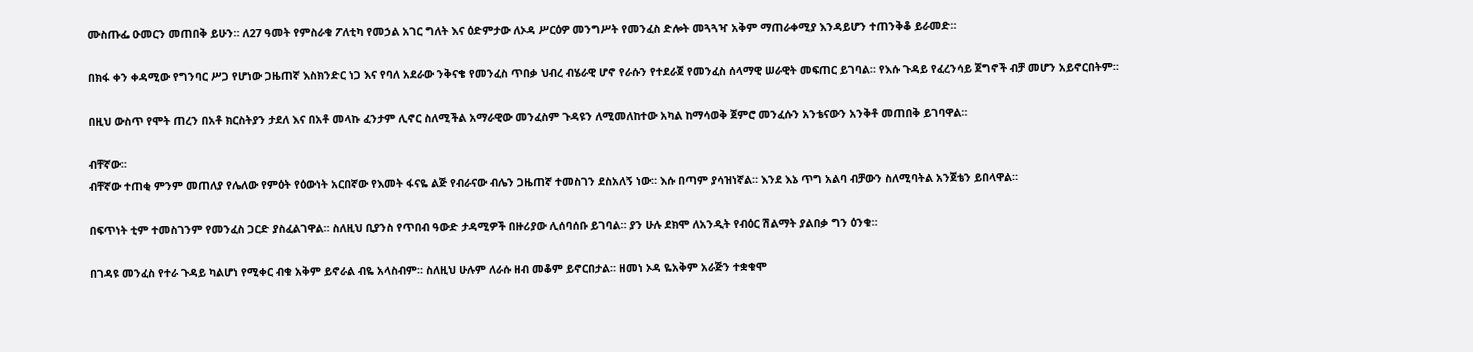ሙስጡፌ ዑመርን መጠበቅ ይሁን። ለ27 ዓመት የምስራቁ ፖለቲካ የመኃል አገር ግለት እና ዕድምታው ለኦዳ ሥርዕዎ መንግሥት የመንፈስ ድሎት መጓጓዣ አቅም ማጠራቀሚያ እንዳይሆን ተጠንቅቆ ይራመድ።

በክፋ ቀን ቀዳሚው የግንባር ሥጋ የሆነው ጋዜጠኛ እስክንድር ነጋ እና የባለ አደራው ንቅናቄ የመንፈስ ጥበቃ ህብረ ብሄራዊ ሆኖ የራሱን የተደራጀ የመንፈስ ሰላማዊ ሠራዊት መፍጠር ይገባል። የእሱ ጉዳይ የፈረንሳይ ጀግኖች ብቻ መሆን አይኖርበትም።

በዚህ ውስጥ የሞት ጠረን በአቶ ክርስትያን ታደለ እና በአቶ መላኩ ፈንታም ሊኖር ስለሚችል አማራዊው መንፈስም ጉዳዩን ለሚመለከተው አካል ከማሳወቅ ጀምሮ መንፈሱን አንቴናውን አንቅቶ መጠበቅ ይገባዋል።

ብቸኛው።
ብቸኛው ተጠቂ ምንም መጠለያ የሌለው የምዕት የዕውነት አርበኛው የእመት ፋናዬ ልጅ የብራናው ብሌን ጋዜጠኛ ተመስገን ደስአለኝ ነው። እሱ በጣም ያሳዝነኛል። እንደ እኔ ጥግ አልባ ብቻውን ስለሚባትል አንጀቴን ይበላዋል።

በፍጥነት ቲም ተመስገንም የመንፈስ ጋርድ ያስፈልገዋል። ስለዚህ ቢያንስ የጥበብ ዓውድ ታዳሚዎች በዙሪያው ሊሰባሰቡ ይገባል። ያን ሁሉ ደክሞ ለአንዲት የብዕር ሽልማት ያልበቃ ግን ዕንቁ።

በገዳዩ መንፈስ የተራ ጉዳይ ካልሆነ የሚቀር ብቁ አቅም ይኖራል ብዬ አላስብም። ስለዚህ ሁሉም ለራሱ ዘብ መቆም ይኖርበታል። ዘመነ ኦዳ ዬአቅም አራጅን ተቋቁሞ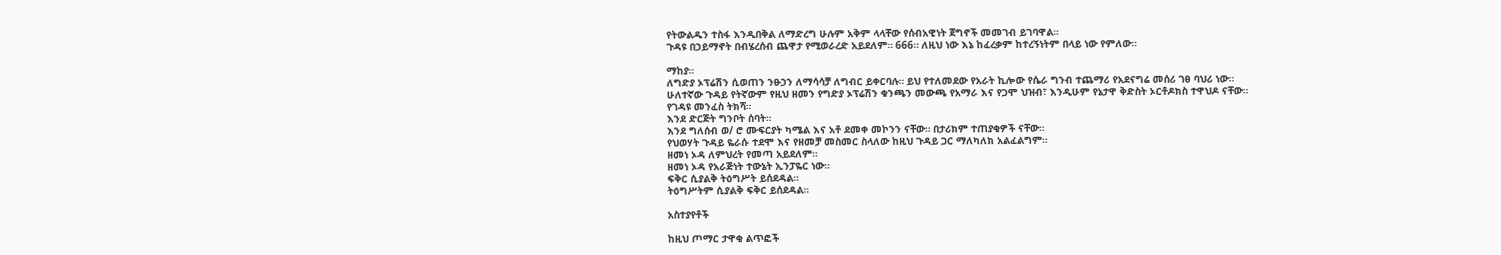የትውልዱን ተስፋ እንዲበቅል ለማድረግ ሁሉም አቅም ላላቸው የሰብአዊነት ጀግኖች መመገብ ይገባዋል።
ጉዳዩ በኃይማኖት በብሄረሰብ ጨዋታ የሚወራረድ አይደለም። 666። ለዚህ ነው እኔ ከፈረቃም ከተረኝነትም በላይ ነው የምለው።

ማከያ።
ለግድያ ኦፕሬሽን ሲወጠን ንፁኃን ለማሳሳቻ ለግብር ይቀርባሉ። ይህ የተለመደው የአራት ኪሎው የሴራ ግንብ ተጨማሪ የአደናግሬ መሰሪ ገፀ ባህሪ ነው።
ሁለተኛው ጉዳይ የትኛውም የዚህ ዘመን የግድያ ኦፕሬሽን ቁንጫን መውጫ የአማራ እና የጋሞ ህዝብ፣ እንዲሁም የኔታዋ ቅድስት ኦርቶዶክስ ተዋህዶ ናቸው።
የገዳዩ መንፈስ ትክሻ።
እንደ ድርጅት ግንቦት ሰባት።
እንደ ግለሰብ ወ/ ሮ ሙፍርያት ካሜል እና አቶ ደመቀ መኮንን ናቸው። በታሪክም ተጠያቂዎች ናቸው።
የህወሃት ጉዳይ ዬራሱ ተደሞ እና የዘመቻ መስመር ስላለው ከዚህ ጉዳይ ጋር ማለካለክ አልፈልግም።
ዘመነ ኦዳ ለምህረት የመጣ አይደለም።
ዘመነ ኦዳ የአራጅነት ተውኔት ኢንፓዬር ነው።
ፍቅር ሲያልቅ ትዕግሥት ይሰደዳል።
ትዕግሥትም ሲያልቅ ፍቅር ይሰደዳል።

አስተያየቶች

ከዚህ ጦማር ታዋቂ ልጥፎች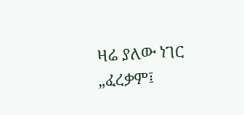ዛሬ ያለው ነገር „ፈረቃም፤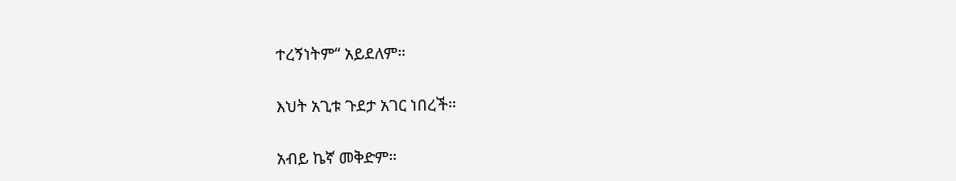ተረኝነትም“ አይደለም።

እህት አጊቱ ጉደታ አገር ነበረች።

አብይ ኬኛ መቅድም።